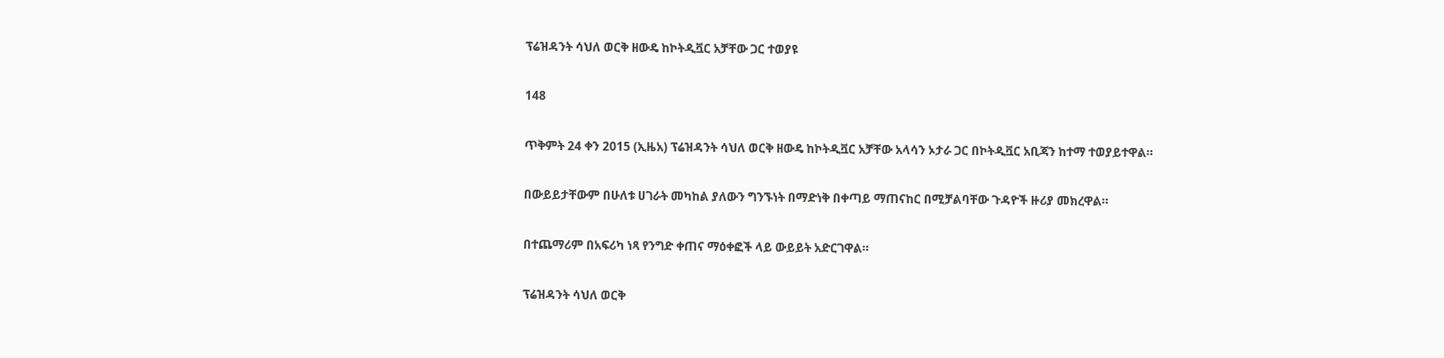ፕሬዝዳንት ሳህለ ወርቅ ዘውዴ ከኮትዲቯር አቻቸው ጋር ተወያዩ

148

ጥቅምት 24 ቀን 2015 (ኢዜአ) ፕሬዝዳንት ሳህለ ወርቅ ዘውዴ ከኮትዲቯር አቻቸው አላሳን ኦታራ ጋር በኮትዲቯር አቢጃን ከተማ ተወያይተዋል።

በውይይታቸውም በሁለቱ ሀገራት መካከል ያለውን ግንኙነት በማድነቅ በቀጣይ ማጠናከር በሚቻልባቸው ጉዳዮች ዙሪያ መክረዋል።

በተጨማሪም በአፍሪካ ነጻ የንግድ ቀጠና ማዕቀፎች ላይ ውይይት አድርገዋል።

ፕሬዝዳንት ሳህለ ወርቅ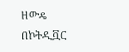ዘውዴ በኮትዲቯር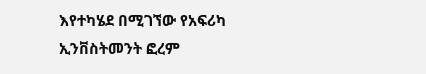እየተካሄደ በሚገኘው የአፍሪካ ኢንቨስትመንት ፎረም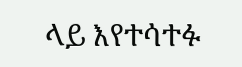ላይ እየተሳተፉ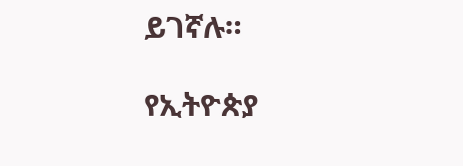ይገኛሉ።

የኢትዮጵያ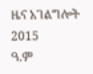ዜና አገልግሎት
2015
ዓ.ም